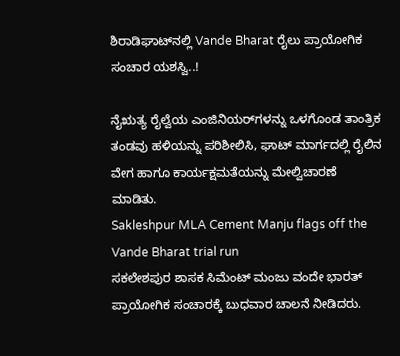ಶಿರಾಡಿಘಾಟ್‌ನಲ್ಲಿ Vande Bharat ರೈಲು ಪ್ರಾಯೋಗಿಕ ಸಂಚಾರ ಯಶಸ್ವಿ..!

ನೈಋತ್ಯ ರೈಲ್ವೆಯ ಎಂಜಿನಿಯರ್‌ಗಳನ್ನು ಒಳಗೊಂಡ ತಾಂತ್ರಿಕ ತಂಡವು ಹಳಿಯನ್ನು ಪರಿಶೀಲಿಸಿ, ಘಾಟ್‌ ಮಾರ್ಗದಲ್ಲಿ ರೈಲಿನ ವೇಗ ಹಾಗೂ ಕಾರ್ಯಕ್ಷಮತೆಯನ್ನು ಮೇಲ್ವಿಚಾರಣೆ ಮಾಡಿತು.
Sakleshpur MLA Cement Manju flags off the Vande Bharat trial run
ಸಕಲೇಶಪುರ ಶಾಸಕ ಸಿಮೆಂಟ್ ಮಂಜು ವಂದೇ ಭಾರತ್ ಪ್ರಾಯೋಗಿಕ ಸಂಚಾರಕ್ಕೆ ಬುಧವಾರ ಚಾಲನೆ ನೀಡಿದರು.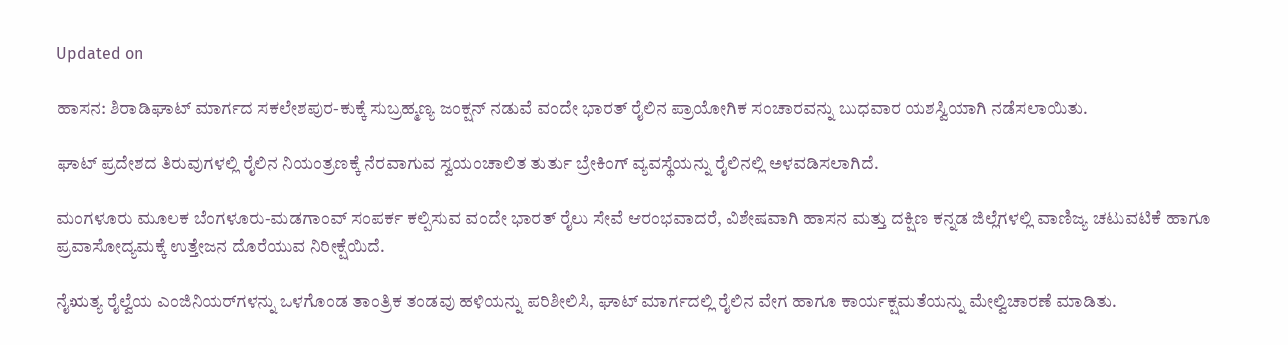Updated on

ಹಾಸನ: ಶಿರಾಡಿಘಾಟ್‌ ಮಾರ್ಗದ ಸಕಲೇಶಪುರ-ಕುಕ್ಕೆ ಸುಬ್ರಹ್ಮಣ್ಯ ಜಂಕ್ಷನ್‌ ನಡುವೆ ವಂದೇ ಭಾರತ್‌ ರೈಲಿನ ಪ್ರಾಯೋಗಿಕ ಸಂಚಾರವನ್ನು ಬುಧವಾರ ಯಶಸ್ವಿಯಾಗಿ ನಡೆಸಲಾಯಿತು.

ಘಾಟ್‌ ಪ್ರದೇಶದ ತಿರುವುಗಳಲ್ಲಿ ರೈಲಿನ ನಿಯಂತ್ರಣಕ್ಕೆ ನೆರವಾಗುವ ಸ್ವಯಂಚಾಲಿತ ತುರ್ತು ಬ್ರೇಕಿಂಗ್‌ ವ್ಯವಸ್ಥೆಯನ್ನು ರೈಲಿನಲ್ಲಿ ಅಳವಡಿಸಲಾಗಿದೆ.

ಮಂಗಳೂರು ಮೂಲಕ ಬೆಂಗಳೂರು-ಮಡಗಾಂವ್‌ ಸಂಪರ್ಕ ಕಲ್ಪಿಸುವ ವಂದೇ ಭಾರತ್‌ ರೈಲು ಸೇವೆ ಆರಂಭವಾದರೆ, ವಿಶೇಷವಾಗಿ ಹಾಸನ ಮತ್ತು ದಕ್ಷಿಣ ಕನ್ನಡ ಜಿಲ್ಲೆಗಳಲ್ಲಿ ವಾಣಿಜ್ಯ ಚಟುವಟಿಕೆ ಹಾಗೂ ಪ್ರವಾಸೋದ್ಯಮಕ್ಕೆ ಉತ್ತೇಜನ ದೊರೆಯುವ ನಿರೀಕ್ಷೆಯಿದೆ.

ನೈಋತ್ಯ ರೈಲ್ವೆಯ ಎಂಜಿನಿಯರ್‌ಗಳನ್ನು ಒಳಗೊಂಡ ತಾಂತ್ರಿಕ ತಂಡವು ಹಳಿಯನ್ನು ಪರಿಶೀಲಿಸಿ, ಘಾಟ್‌ ಮಾರ್ಗದಲ್ಲಿ ರೈಲಿನ ವೇಗ ಹಾಗೂ ಕಾರ್ಯಕ್ಷಮತೆಯನ್ನು ಮೇಲ್ವಿಚಾರಣೆ ಮಾಡಿತು.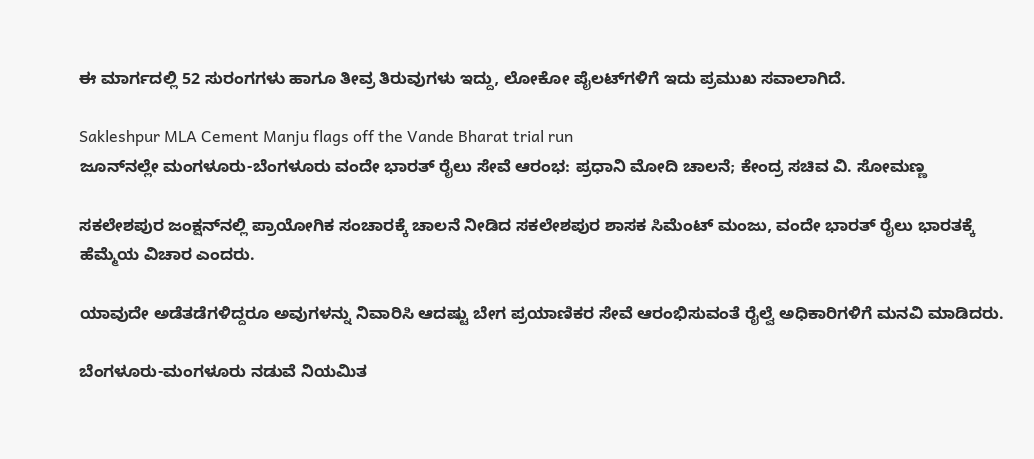ಈ ಮಾರ್ಗದಲ್ಲಿ 52 ಸುರಂಗಗಳು ಹಾಗೂ ತೀವ್ರ ತಿರುವುಗಳು ಇದ್ದು, ಲೋಕೋ ಪೈಲಟ್‌ಗಳಿಗೆ ಇದು ಪ್ರಮುಖ ಸವಾಲಾಗಿದೆ.

Sakleshpur MLA Cement Manju flags off the Vande Bharat trial run
ಜೂನ್‌ನಲ್ಲೇ ಮಂಗಳೂರು-ಬೆಂಗಳೂರು ವಂದೇ ಭಾರತ್ ರೈಲು ಸೇವೆ ಆರಂಭ: ಪ್ರಧಾನಿ ಮೋದಿ ಚಾಲನೆ; ಕೇಂದ್ರ ಸಚಿವ ವಿ. ಸೋಮಣ್ಣ

ಸಕಲೇಶಪುರ ಜಂಕ್ಷನ್‌ನಲ್ಲಿ ಪ್ರಾಯೋಗಿಕ ಸಂಚಾರಕ್ಕೆ ಚಾಲನೆ ನೀಡಿದ ಸಕಲೇಶಪುರ ಶಾಸಕ ಸಿಮೆಂಟ್‌ ಮಂಜು, ವಂದೇ ಭಾರತ್‌ ರೈಲು ಭಾರತಕ್ಕೆ ಹೆಮ್ಮೆಯ ವಿಚಾರ ಎಂದರು.

ಯಾವುದೇ ಅಡೆತಡೆಗಳಿದ್ದರೂ ಅವುಗಳನ್ನು ನಿವಾರಿಸಿ ಆದಷ್ಟು ಬೇಗ ಪ್ರಯಾಣಿಕರ ಸೇವೆ ಆರಂಭಿಸುವಂತೆ ರೈಲ್ವೆ ಅಧಿಕಾರಿಗಳಿಗೆ ಮನವಿ ಮಾಡಿದರು.

ಬೆಂಗಳೂರು-ಮಂಗಳೂರು ನಡುವೆ ನಿಯಮಿತ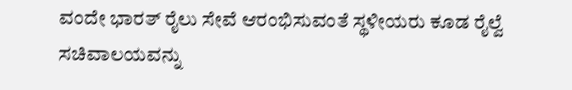ವಂದೇ ಭಾರತ್‌ ರೈಲು ಸೇವೆ ಆರಂಭಿಸುವಂತೆ ಸ್ಥಳೀಯರು ಕೂಡ ರೈಲ್ವೆ ಸಚಿವಾಲಯವನ್ನು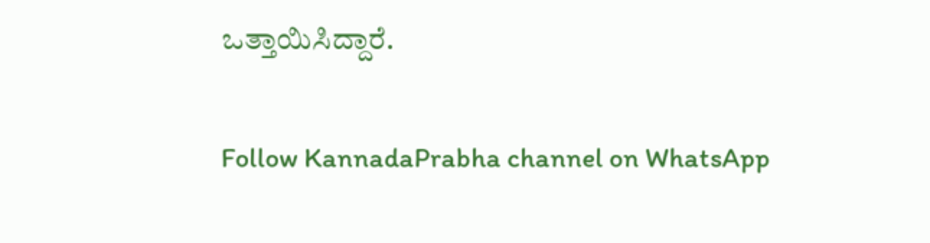ಒತ್ತಾಯಿಸಿದ್ದಾರೆ.

Follow KannadaPrabha channel on WhatsApp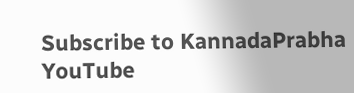Subscribe to KannadaPrabha YouTube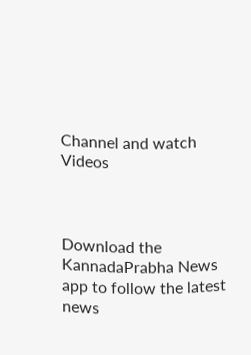Channel and watch Videos



Download the KannadaPrabha News app to follow the latest news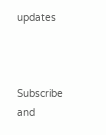updates



Subscribe and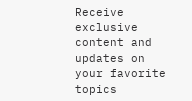Receive exclusive content and updates on your favorite topics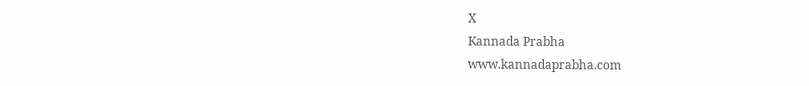X
Kannada Prabha
www.kannadaprabha.com